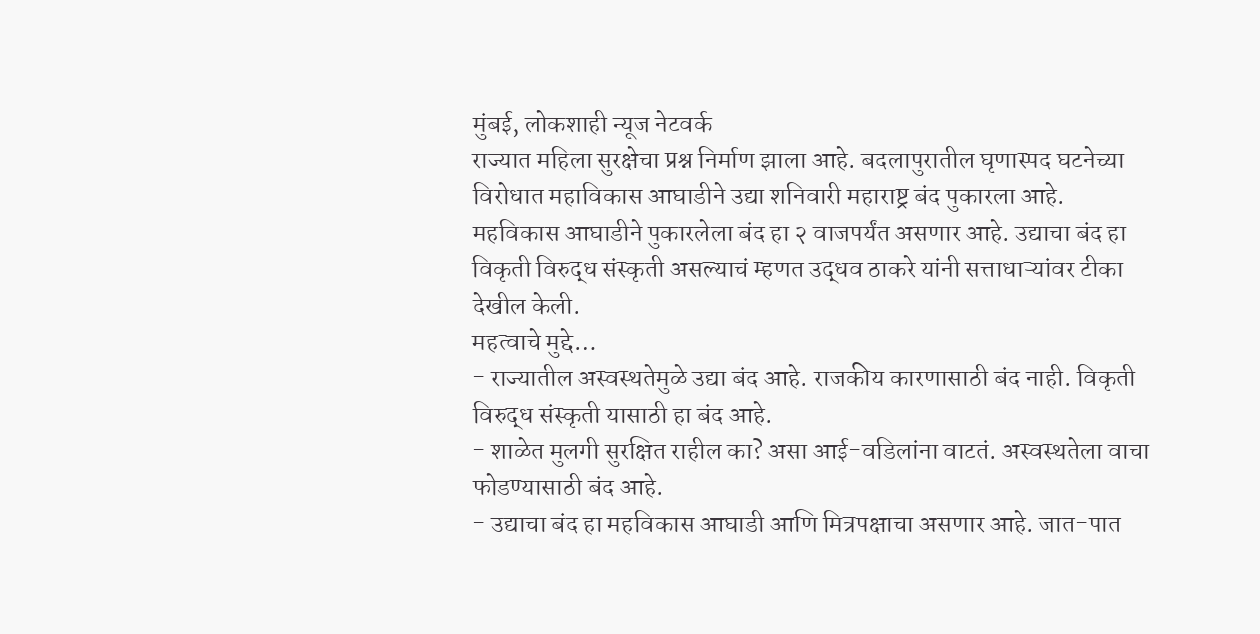मुंबई, लोकशाही न्यूज नेटवर्क
राज्यात महिला सुरक्षेचा प्रश्न निर्माण झाला आहे. बदलापुरातील घृणास्पद घटनेच्या विरोधात महाविकास आघाडीने उद्या शनिवारी महाराष्ट्र बंद पुकारला आहे. महविकास आघाडीने पुकारलेला बंद हा २ वाजपर्यंत असणार आहे. उद्याचा बंद हा विकृती विरुद्ध संस्कृती असल्याचं म्हणत उद्धव ठाकरे यांनी सत्ताधाऱ्यांवर टीका देखील केली.
महत्वाचे मुद्दे…
- राज्यातील अस्वस्थतेमुळे उद्या बंद आहे. राजकीय कारणासाठी बंद नाही. विकृती विरुद्ध संस्कृती यासाठी हा बंद आहे.
- शाळेत मुलगी सुरक्षित राहील का? असा आई-वडिलांना वाटतं. अस्वस्थतेला वाचा फोडण्यासाठी बंद आहे.
- उद्याचा बंद हा महविकास आघाडी आणि मित्रपक्षाचा असणार आहे. जात-पात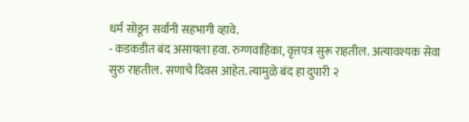धर्म सोडून सर्वांनी सहभागी व्हावे.
- कडकडीत बंद असायला हवा. रुग्णवाहिका, वृत्तपत्र सुरू राहतील. अत्यावश्यक सेवा सुरु राहतील. सणाचे दिवस आहेत. त्यामुळे बंद हा दुपारी २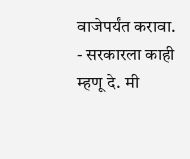वाजेपर्यंत करावा.
- सरकारला काही म्हणू दे. मी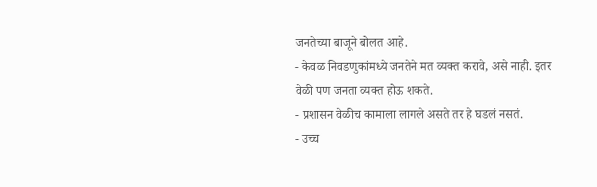जनतेच्या बाजूने बोलत आहे.
- केवळ निवडणुकांमध्ये जनतेने मत व्यक्त करावे, असे नाही. इतर वेळी पण जनता व्यक्त होऊ शकते.
- प्रशासन वेळीच कामाला लागले असते तर हे घडलं नसतं.
- उच्च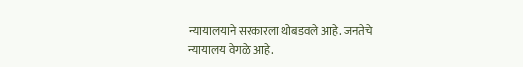न्यायालयाने सरकारला थोबडवले आहे. जनतेचे न्यायालय वेगळे आहे.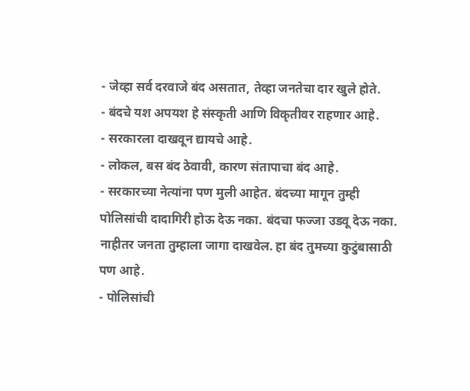- जेव्हा सर्व दरवाजे बंद असतात, तेव्हा जनतेचा दार खुले होते.
- बंदचे यश अपयश हे संस्कृती आणि विकृतीवर राहणार आहे.
- सरकारला दाखवून द्यायचे आहे.
- लोकल, बस बंद ठेवावी, कारण संतापाचा बंद आहे.
- सरकारच्या नेत्यांना पण मुली आहेत. बंदच्या मागून तुम्ही पोलिसांची दादागिरी होऊ देऊ नका. बंदचा फज्जा उडवू देऊ नका. नाहीतर जनता तुम्हाला जागा दाखवेल. हा बंद तुमच्या कुटुंबासाठी पण आहे.
- पोलिसांची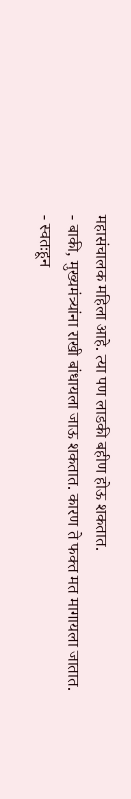महासंचालक महिला आहे. त्या पण लाडकी बहीण होऊ शकतात.
- बाकी, मुख्यमंत्र्यांना राखी बांधायला जाऊ शकतात. कारण ते फक्त मत मागायला जातात.
- स्वतःहून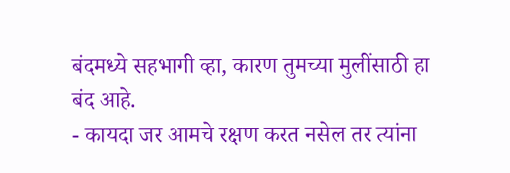बंदमध्ये सहभागी व्हा, कारण तुमच्या मुलींसाठी हा बंद आहे.
- कायदा जर आमचे रक्षण करत नसेल तर त्यांना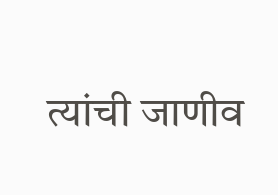त्यांची जाणीव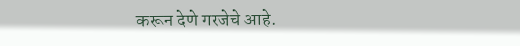करून देणे गरजेचे आहे.